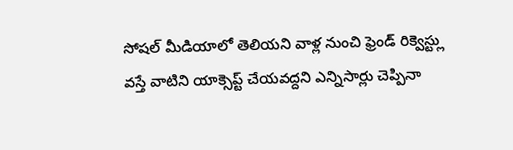సోషల్ మీడియాలో తెలియని వాళ్ల నుంచి ఫ్రెండ్ రిక్వెస్ట్లు వస్తే వాటిని యాక్సెప్ట్ చేయవద్దని ఎన్నిసార్లు చెప్పినా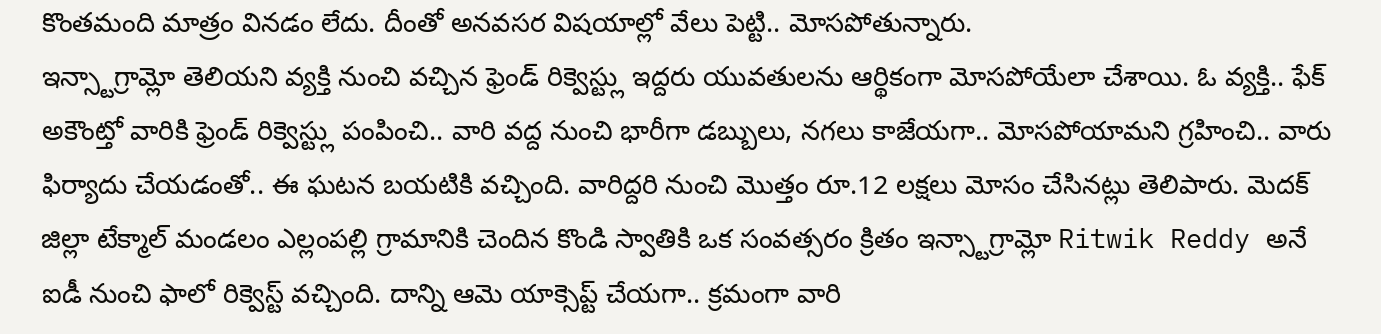కొంతమంది మాత్రం వినడం లేదు. దీంతో అనవసర విషయాల్లో వేలు పెట్టి.. మోసపోతున్నారు.
ఇన్స్టాగ్రామ్లో తెలియని వ్యక్తి నుంచి వచ్చిన ఫ్రెండ్ రిక్వెస్ట్లు ఇద్దరు యువతులను ఆర్థికంగా మోసపోయేలా చేశాయి. ఓ వ్యక్తి.. ఫేక్ అకౌంట్తో వారికి ఫ్రెండ్ రిక్వెస్ట్లు పంపించి.. వారి వద్ద నుంచి భారీగా డబ్బులు, నగలు కాజేయగా.. మోసపోయామని గ్రహించి.. వారు ఫిర్యాదు చేయడంతో.. ఈ ఘటన బయటికి వచ్చింది. వారిద్దరి నుంచి మొత్తం రూ.12 లక్షలు మోసం చేసినట్లు తెలిపారు. మెదక్ జిల్లా టేక్మాల్ మండలం ఎల్లంపల్లి గ్రామానికి చెందిన కొండి స్వాతికి ఒక సంవత్సరం క్రితం ఇన్స్టాగ్రామ్లో Ritwik Reddy అనే ఐడీ నుంచి ఫాలో రిక్వెస్ట్ వచ్చింది. దాన్ని ఆమె యాక్సెప్ట్ చేయగా.. క్రమంగా వారి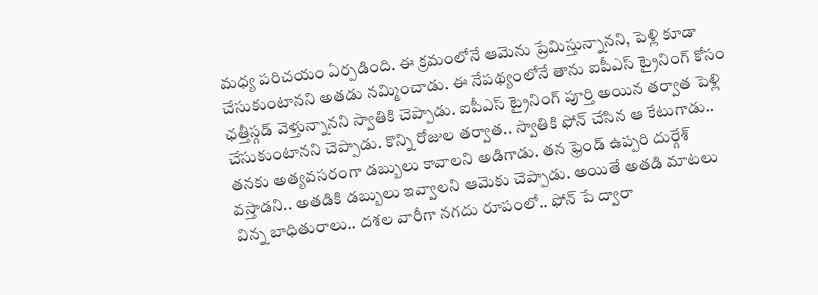మధ్య పరిచయం ఏర్పడింది. ఈ క్రమంలోనే ఆమెను ప్రేమిస్తున్నానని, పెళ్లి కూడా చేసుకుంటానని అతడు నమ్మించాడు. ఈ నేపథ్యంలోనే తాను ఐపీఎస్ ట్రైనింగ్ కోసం ఛత్తీస్గడ్ వెళ్తున్నానని స్వాతికి చెప్పాడు. ఐపీఎస్ ట్రైనింగ్ పూర్తి అయిన తర్వాత పెళ్లి చేసుకుంటానని చెప్పాడు. కొన్ని రోజుల తర్వాత.. స్వాతికి ఫోన్ చేసిన ఆ కేటుగాడు.. తనకు అత్యవసరంగా డబ్బులు కావాలని అడిగాడు. తన ఫ్రెండ్ ఉప్పరి దుర్గేశ్ వస్తాడని.. అతడికి డబ్బులు ఇవ్వాలని ఆమెకు చెప్పాడు. అయితే అతడి మాటలు విన్న బాధితురాలు.. దశల వారీగా నగదు రూపంలో.. ఫోన్ పే ద్వారా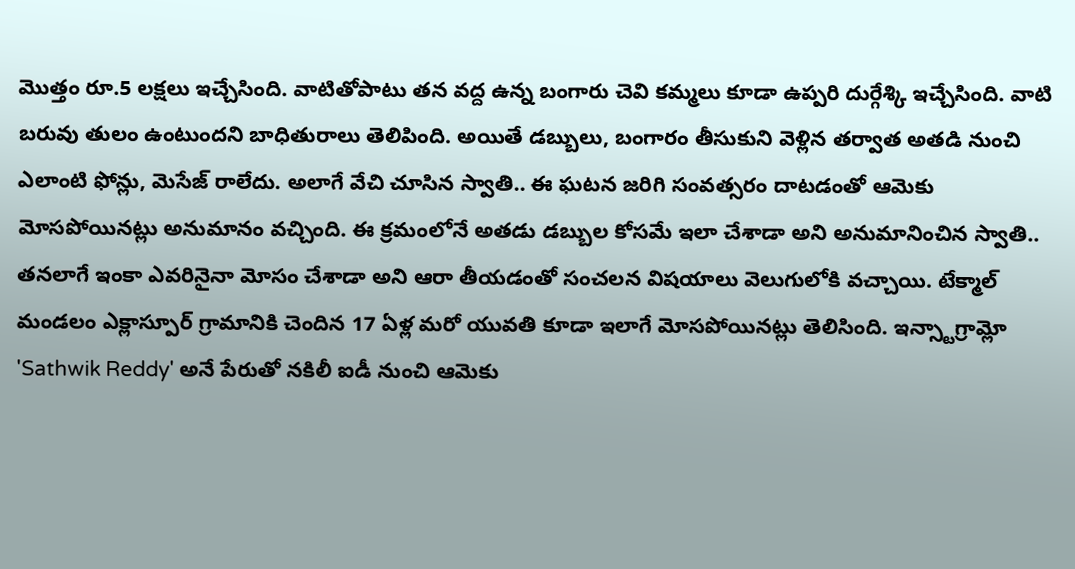మొత్తం రూ.5 లక్షలు ఇచ్చేసింది. వాటితోపాటు తన వద్ద ఉన్న బంగారు చెవి కమ్మలు కూడా ఉప్పరి దుర్గేశ్కి ఇచ్చేసింది. వాటి బరువు తులం ఉంటుందని బాధితురాలు తెలిపింది. అయితే డబ్బులు, బంగారం తీసుకుని వెళ్లిన తర్వాత అతడి నుంచి ఎలాంటి ఫోన్లు, మెసేజ్ రాలేదు. అలాగే వేచి చూసిన స్వాతి.. ఈ ఘటన జరిగి సంవత్సరం దాటడంతో ఆమెకు మోసపోయినట్లు అనుమానం వచ్చింది. ఈ క్రమంలోనే అతడు డబ్బుల కోసమే ఇలా చేశాడా అని అనుమానించిన స్వాతి.. తనలాగే ఇంకా ఎవరినైనా మోసం చేశాడా అని ఆరా తీయడంతో సంచలన విషయాలు వెలుగులోకి వచ్చాయి. టేక్మాల్ మండలం ఎక్లాస్పూర్ గ్రామానికి చెందిన 17 ఏళ్ల మరో యువతి కూడా ఇలాగే మోసపోయినట్లు తెలిసింది. ఇన్స్టాగ్రామ్లో 'Sathwik Reddy' అనే పేరుతో నకిలీ ఐడీ నుంచి ఆమెకు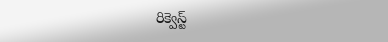రిక్వెస్ట్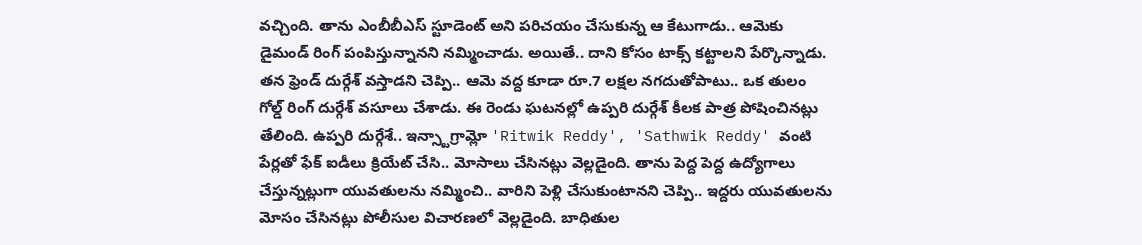వచ్చింది. తాను ఎంబీబీఎస్ స్టూడెంట్ అని పరిచయం చేసుకున్న ఆ కేటుగాడు.. ఆమెకు డైమండ్ రింగ్ పంపిస్తున్నానని నమ్మించాడు. అయితే.. దాని కోసం టాక్స్ కట్టాలని పేర్కొన్నాడు. తన ఫ్రెండ్ దుర్గేశ్ వస్తాడని చెప్పి.. ఆమె వద్ద కూడా రూ.7 లక్షల నగదుతోపాటు.. ఒక తులం గోల్డ్ రింగ్ దుర్గేశ్ వసూలు చేశాడు. ఈ రెండు ఘటనల్లో ఉప్పరి దుర్గేశ్ కీలక పాత్ర పోషించినట్లు తేలింది. ఉప్పరి దుర్గేశే.. ఇన్స్టాగ్రామ్లో 'Ritwik Reddy', 'Sathwik Reddy' వంటి పేర్లతో ఫేక్ ఐడీలు క్రియేట్ చేసి.. మోసాలు చేసినట్లు వెల్లడైంది. తాను పెద్ద పెద్ద ఉద్యోగాలు చేస్తున్నట్లుగా యువతులను నమ్మించి.. వారిని పెళ్లి చేసుకుంటానని చెప్పి.. ఇద్దరు యువతులను మోసం చేసినట్లు పోలీసుల విచారణలో వెల్లడైంది. బాధితుల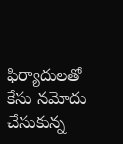ఫిర్యాదులతో కేసు నమోదు చేసుకున్న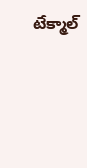టేక్మాల్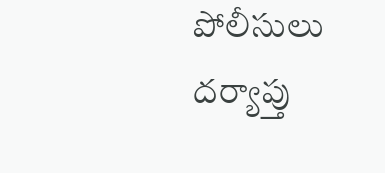పోలీసులు దర్యాప్తు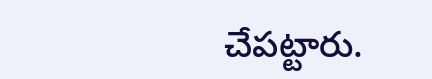చేపట్టారు.